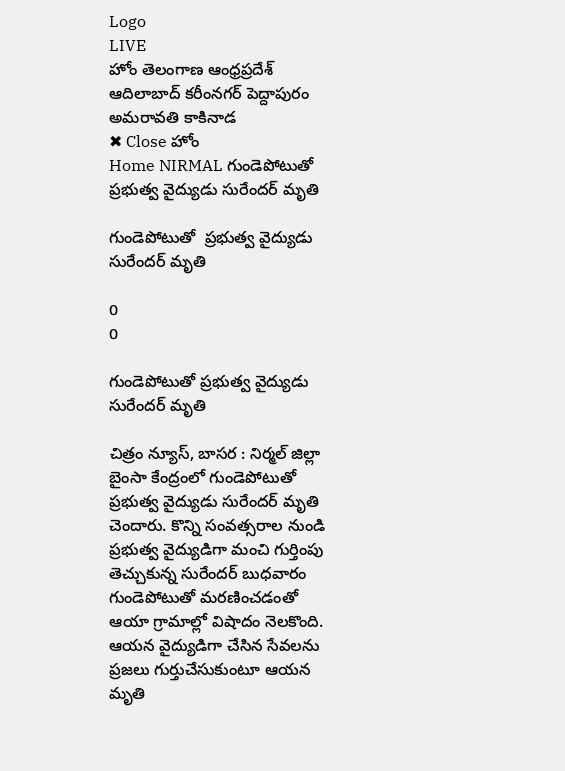Logo
LIVE
హోం తెలంగాణ ఆంధ్రప్రదేశ్ ఆదిలాబాద్ కరీంనగర్ పెద్దాపురం అమరావతి కాకినాడ
✖ Close హోం
Home NIRMAL గుండెపోటుతో  ప్రభుత్వ వైద్యుడు సురేందర్ మృతి

గుండెపోటుతో  ప్రభుత్వ వైద్యుడు సురేందర్ మృతి

0
0

గుండెపోటుతో ప్రభుత్వ వైద్యుడు సురేందర్ మృతి

చిత్రం న్యూస్, బాసర : నిర్మల్ జిల్లా బైంసా కేంద్రంలో గుండెపోటుతో ప్రభుత్వ వైద్యుడు సురేందర్ మృతి చెందారు. కొన్ని సంవత్సరాల నుండి ప్రభుత్వ వైద్యుడిగా మంచి గుర్తింపు తెచ్చుకున్న సురేందర్ బుధవారం గుండెపోటుతో మరణించడంతో ఆయా గ్రామాల్లో విషాదం నెలకొంది. ఆయన వైద్యుడిగా చేసిన సేవలను ప్రజలు గుర్తుచేసుకుంటూ ఆయన మృతి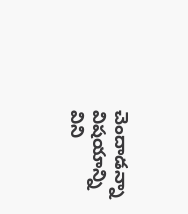చెందాడన్నా విషయాన్ని విని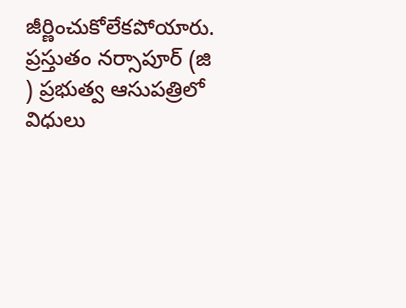జీర్ణించుకోలేకపోయారు. ప్రస్తుతం నర్సాపూర్ (జి ) ప్రభుత్వ ఆసుపత్రిలో విధులు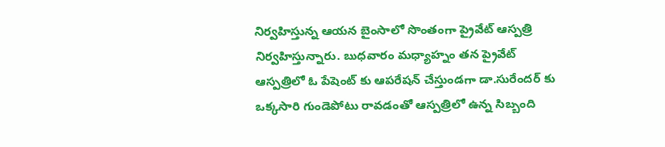నిర్వహిస్తున్న ఆయన బైంసాలో సొంతంగా ప్రైవేట్ ఆస్పత్రి నిర్వహిస్తున్నారు. బుధవారం మధ్యాహ్నం తన ప్రైవేట్ ఆస్పత్రిలో ఓ పేషెంట్ కు ఆపరేషన్ చేస్తుండగా డా.సురేందర్ కు ఒక్కసారి గుండెపోటు రావడంతో ఆస్పత్రిలో ఉన్న సిబ్బంది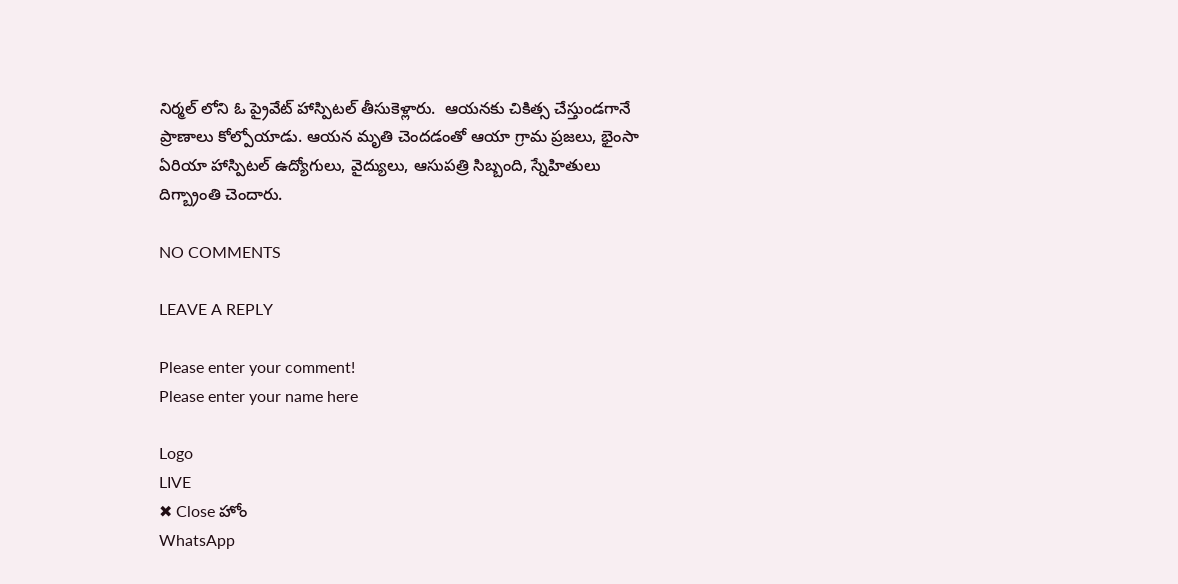నిర్మల్ లోని ఓ ప్రైవేట్ హాస్పిటల్ తీసుకెళ్లారు.  ఆయనకు చికిత్స చేస్తుండగానే ప్రాణాలు కోల్పోయాడు. ఆయన మృతి చెందడంతో ఆయా గ్రామ ప్రజలు, భైంసా ఏరియా హాస్పిటల్ ఉద్యోగులు, వైద్యులు, ఆసుపత్రి సిబ్బంది, స్నేహితులు దిగ్బ్రాంతి చెందారు.

NO COMMENTS

LEAVE A REPLY

Please enter your comment!
Please enter your name here

Logo
LIVE
✖ Close హోం
WhatsApp